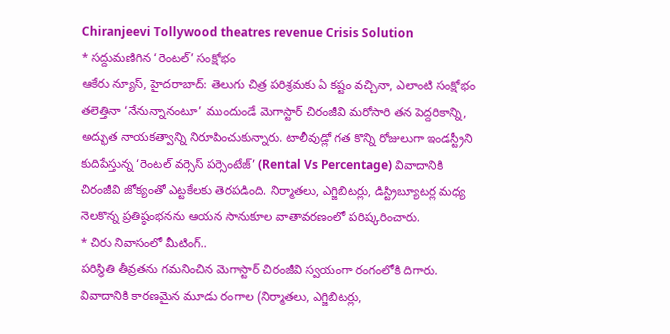Chiranjeevi Tollywood theatres revenue Crisis Solution
* సద్దుమణిగిన ‘రెంటల్’ సంక్షోభం
ఆకేరు న్యూస్, హైదరాబాద్: తెలుగు చిత్ర పరిశ్రమకు ఏ కష్టం వచ్చినా, ఎలాంటి సంక్షోభం తలెత్తినా ‘నేనున్నానంటూ’ ముందుండే మెగాస్టార్ చిరంజీవి మరోసారి తన పెద్దరికాన్ని, అద్భుత నాయకత్వాన్ని నిరూపించుకున్నారు. టాలీవుడ్లో గత కొన్ని రోజులుగా ఇండస్ట్రీని కుదిపేస్తున్న ‘రెంటల్ వర్సెస్ పర్సెంటేజ్’ (Rental Vs Percentage) వివాదానికి చిరంజీవి జోక్యంతో ఎట్టకేలకు తెరపడింది. నిర్మాతలు, ఎగ్జిబిటర్లు, డిస్ట్రిబ్యూటర్ల మధ్య నెలకొన్న ప్రతిష్ఠంభనను ఆయన సానుకూల వాతావరణంలో పరిష్కరించారు.
* చిరు నివాసంలో మీటింగ్..
పరిస్థితి తీవ్రతను గమనించిన మెగాస్టార్ చిరంజీవి స్వయంగా రంగంలోకి దిగారు. వివాదానికి కారణమైన మూడు రంగాల (నిర్మాతలు, ఎగ్జిబిటర్లు,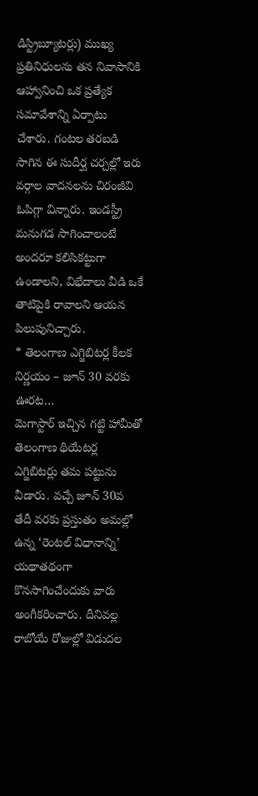డిస్ట్రిబ్యూటర్లు) ముఖ్య ప్రతినిధులను తన నివాసానికి ఆహ్వానించి ఒక ప్రత్యేక సమావేశాన్ని ఏర్పాటు చేశారు. గంటల తరబడి సాగిన ఈ సుదీర్ఘ చర్చల్లో ఇరు వర్గాల వాదనలను చిరంజీవి ఓపిగ్గా విన్నారు. ఇండస్ట్రీ మనుగడ సాగించాలంటే అందరూ కలిసికట్టుగా ఉండాలని, విభేదాలు వీడి ఒకే తాటిపైకి రావాలని ఆయన పిలుపునిచ్చారు.
* తెలంగాణ ఎగ్జిబిటర్ల కీలక నిర్ణయం – జూన్ 30 వరకు ఊరట…
మెగాస్టార్ ఇచ్చిన గట్టి హామీతో తెలంగాణ థియేటర్ల ఎగ్జిబిటర్లు తమ పట్టును వీడారు. వచ్చే జూన్ 30వ తేదీ వరకు ప్రస్తుతం అమల్లో ఉన్న ‘రెంటల్ విధానాన్ని’ యథాతథంగా కొనసాగించేందుకు వారు అంగీకరించారు. దీనివల్ల రాబోయే రోజుల్లో విడుదల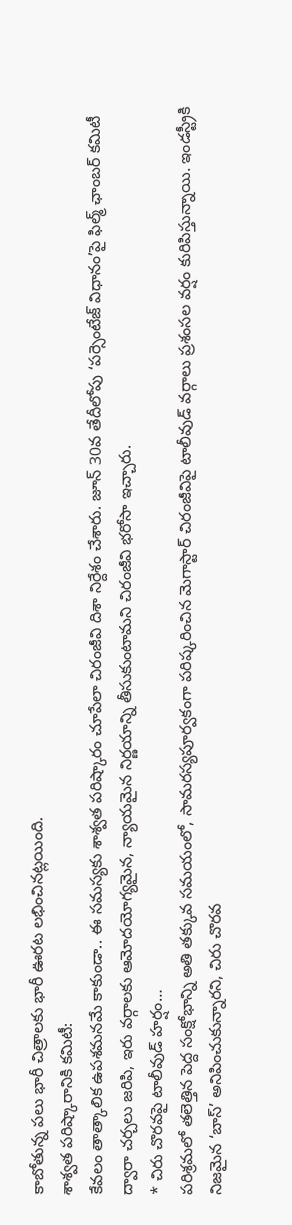కాబోతున్న పలు భారీ చిత్రాలకు భారీ ఊరట లభించినట్లయింది.
శాశ్వత పరిష్కారానికి కమిటీ:
కేవలం తాత్కాలిక ఉపశమనమే కాకుండా.. ఈ సమస్యకు శాశ్వత పరిష్కారం చూపేలా చిరంజీవి దిశా నిర్దేశం చేశారు. జూన్ 30వ తేదీలోపు ‘పర్సెంటేజ్ విధానం’పై ఫిల్మ్ ఛాంబర్ కమిటీ ద్వారా చర్చలు జరిపి, ఇరు వర్గాలకు ఆమోదయోగ్యమైన, న్యాయమైన నిర్ణయాన్ని తీసుకుంటామని చిరంజీవి భరోసా ఇచ్చారు.
* చిరు చొరవపై టాలీవుడ్ హర్షం…
పరిశ్రమలో తలెత్తిన పెద్ద సంక్షోభాన్ని అతి తక్కువ సమయంలో, సామరస్యపూర్వకంగా పరిష్కరించిన మెగాస్టార్ చిరంజీవిపై టాలీవుడ్ వర్గాలు ప్రశంసల వర్షం కురిపిస్తున్నాయి. ఇండస్ట్రీకి నిజమైన ‘బాస్’ అనిపించుకున్నారని, చిరు చొరవ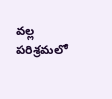వల్ల పరిశ్రమలో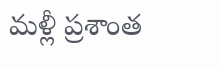మళ్లీ ప్రశాంత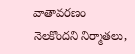వాతావరణం నెలకొందని నిర్మాతలు,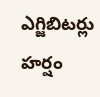ఎగ్జిబిటర్లు హర్షం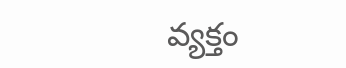వ్యక్తం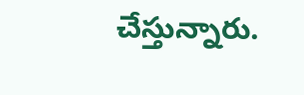చేస్తున్నారు.